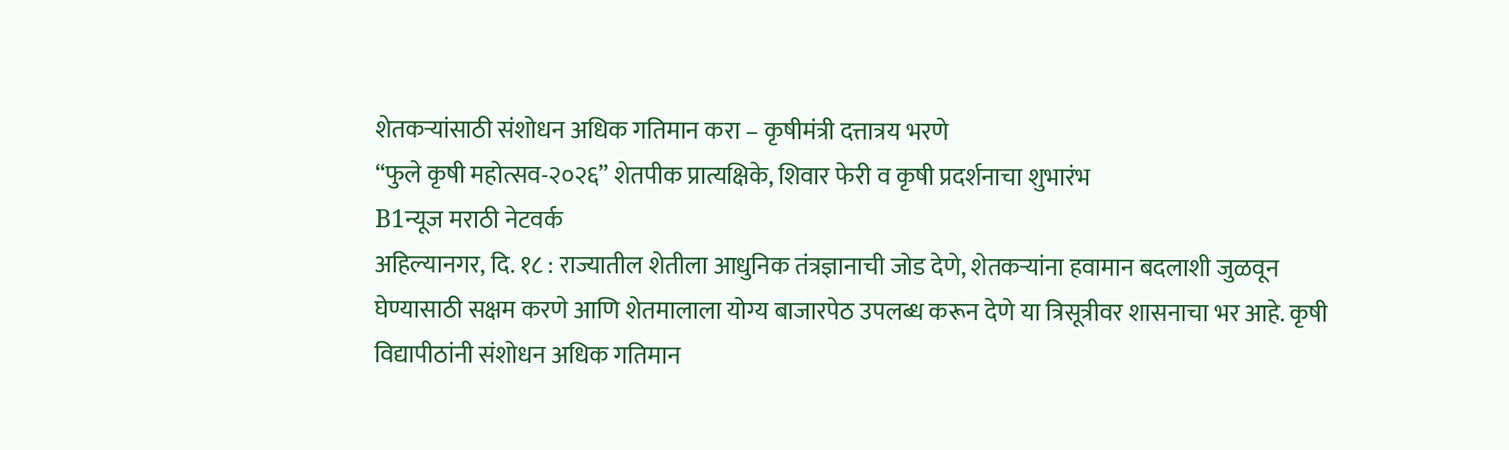शेतकऱ्यांसाठी संशोधन अधिक गतिमान करा – कृषीमंत्री दत्तात्रय भरणे
“फुले कृषी महोत्सव-२०२६” शेतपीक प्रात्यक्षिके, शिवार फेरी व कृषी प्रदर्शनाचा शुभारंभ
B1न्यूज मराठी नेटवर्क
अहिल्यानगर, दि. १८ : राज्यातील शेतीला आधुनिक तंत्रज्ञानाची जोड देणे, शेतकऱ्यांना हवामान बदलाशी जुळवून घेण्यासाठी सक्षम करणे आणि शेतमालाला योग्य बाजारपेठ उपलब्ध करून देणे या त्रिसूत्रीवर शासनाचा भर आहे. कृषी विद्यापीठांनी संशोधन अधिक गतिमान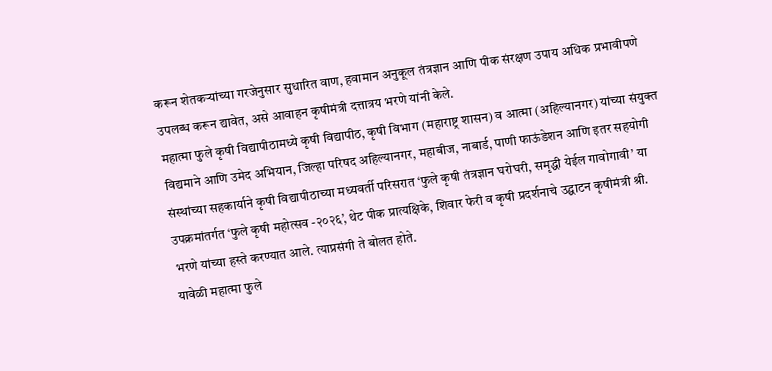करून शेतकऱ्यांच्या गरजेनुसार सुधारित वाण, हवामान अनुकूल तंत्रज्ञान आणि पीक संरक्षण उपाय अधिक प्रभावीपणे उपलब्ध करून द्यावेत, असे आवाहन कृषीमंत्री दत्तात्रय भरणे यांनी केले.
महात्मा फुले कृषी विद्यापीठामध्ये कृषी विद्यापीठ, कृषी विभाग (महाराष्ट्र शासन) व आत्मा (अहिल्यानगर) यांच्या संयुक्त विद्यमाने आणि उमेद अभियान, जिल्हा परिषद अहिल्यानगर, महाबीज, नाबार्ड, पाणी फाऊंडेशन आणि इतर सहयोगी संस्थांच्या सहकार्याने कृषी विद्यापीठाच्या मध्यवर्ती परिसरात ‘फुले कृषी तंत्रज्ञान घरोघरी, समृद्धी येईल गावोगावी’ या उपक्रमांतर्गत ‘फुले कृषी महोत्सव -२०२६’, थेट पीक प्रात्यक्षिके, शिवार फेरी व कृषी प्रदर्शनाचे उद्घाटन कृषीमंत्री श्री. भरणे यांच्या हस्ते करण्यात आले. त्याप्रसंगी ते बोलत होते.
यावेळी महात्मा फुले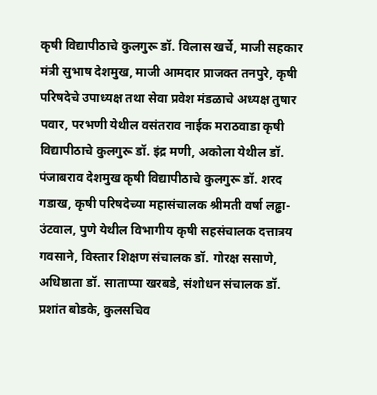कृषी विद्यापीठाचे कुलगुरू डॉ. विलास खर्चे, माजी सहकार मंत्री सुभाष देशमुख, माजी आमदार प्राजक्त तनपुरे, कृषी परिषदेचे उपाध्यक्ष तथा सेवा प्रवेश मंडळाचे अध्यक्ष तुषार पवार, परभणी येथील वसंतराव नाईक मराठवाडा कृषी विद्यापीठाचे कुलगुरू डॉ. इंद्र मणी, अकोला येथील डॉ. पंजाबराव देशमुख कृषी विद्यापीठाचे कुलगुरू डॉ. शरद गडाख, कृषी परिषदेच्या महासंचालक श्रीमती वर्षा लढ्ढा-उंटवाल, पुणे येथील विभागीय कृषी सहसंचालक दत्तात्रय गवसाने, विस्तार शिक्षण संचालक डॉ. गोरक्ष ससाणे, अधिष्ठाता डॉ. साताप्पा खरबडे, संशोधन संचालक डॉ. प्रशांत बोडके, कुलसचिव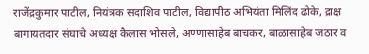राजेंद्रकुमार पाटील, नियंत्रक सदाशिव पाटील, विद्यापीठ अभियंता मिलिंद ढोके, द्राक्ष बागायतदार संघाचे अध्यक्ष कैलास भोसले, अण्णासाहेब बाचकर, बाळासाहेब जठार व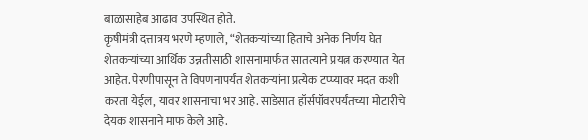बाळासाहेब आढाव उपस्थित होते.
कृषीमंत्री दत्तात्रय भरणे म्हणाले, “शेतकऱ्यांच्या हिताचे अनेक निर्णय घेत शेतकऱ्यांच्या आर्थिक उन्नतीसाठी शासनामार्फत सातत्याने प्रयत्न करण्यात येत आहेत. पेरणीपासून ते विपणनापर्यंत शेतकऱ्यांना प्रत्येक टप्प्यावर मदत कशी करता येईल, यावर शासनाचा भर आहे. साडेसात हॉर्सपॉवरपर्यंतच्या मोटारीचे देयक शासनाने माफ केले आहे.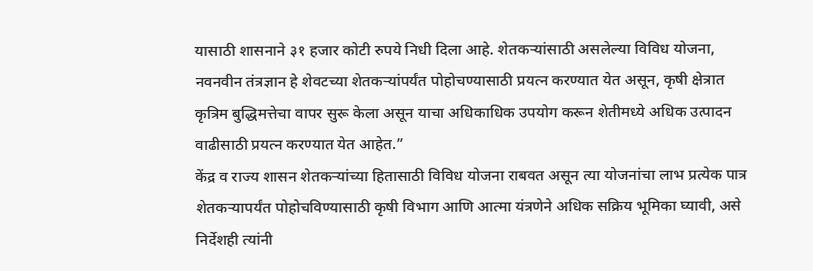यासाठी शासनाने ३१ हजार कोटी रुपये निधी दिला आहे. शेतकऱ्यांसाठी असलेल्या विविध योजना, नवनवीन तंत्रज्ञान हे शेवटच्या शेतकऱ्यांपर्यंत पोहोचण्यासाठी प्रयत्न करण्यात येत असून, कृषी क्षेत्रात कृत्रिम बुद्धिमत्तेचा वापर सुरू केला असून याचा अधिकाधिक उपयोग करून शेतीमध्ये अधिक उत्पादन वाढीसाठी प्रयत्न करण्यात येत आहेत.”
केंद्र व राज्य शासन शेतकऱ्यांच्या हितासाठी विविध योजना राबवत असून त्या योजनांचा लाभ प्रत्येक पात्र शेतकऱ्यापर्यंत पोहोचविण्यासाठी कृषी विभाग आणि आत्मा यंत्रणेने अधिक सक्रिय भूमिका घ्यावी, असे निर्देशही त्यांनी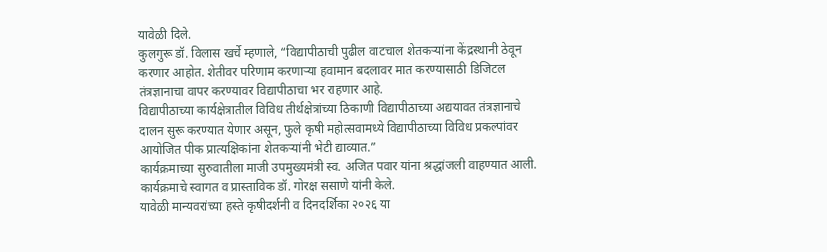यावेळी दिले.
कुलगुरू डॉ. विलास खर्चे म्हणाले, “विद्यापीठाची पुढील वाटचाल शेतकऱ्यांना केंद्रस्थानी ठेवून करणार आहोत. शेतीवर परिणाम करणाऱ्या हवामान बदलावर मात करण्यासाठी डिजिटल तंत्रज्ञानाचा वापर करण्यावर विद्यापीठाचा भर राहणार आहे.
विद्यापीठाच्या कार्यक्षेत्रातील विविध तीर्थक्षेत्रांच्या ठिकाणी विद्यापीठाच्या अद्ययावत तंत्रज्ञानाचे दालन सुरू करण्यात येणार असून, फुले कृषी महोत्सवामध्ये विद्यापीठाच्या विविध प्रकल्पांवर आयोजित पीक प्रात्यक्षिकांना शेतकऱ्यांनी भेटी द्याव्यात.”
कार्यक्रमाच्या सुरुवातीला माजी उपमुख्यमंत्री स्व. अजित पवार यांना श्रद्धांजली वाहण्यात आली. कार्यक्रमाचे स्वागत व प्रास्ताविक डॉ. गोरक्ष ससाणे यांनी केले.
यावेळी मान्यवरांच्या हस्ते कृषीदर्शनी व दिनदर्शिका २०२६ या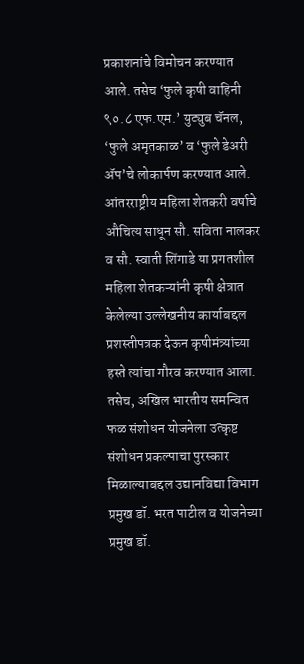प्रकाशनांचे विमोचन करण्यात आले. तसेच ‘फुले कृषी वाहिनी ९०.८ एफ.एम.’ युट्युब चॅनल, ‘फुले अमृतकाळ’ व ‘फुले डेअरी ॲप’चे लोकार्पण करण्यात आले.
आंतरराष्ट्रीय महिला शेतकरी वर्षाचे औचित्य साधून सौ. सविता नालकर व सौ. स्वाती शिंगाडे या प्रगतशील महिला शेतकऱ्यांनी कृषी क्षेत्रात केलेल्या उल्लेखनीय कार्याबद्दल प्रशस्तीपत्रक देऊन कृषीमंत्र्यांच्या हस्ते त्यांचा गौरव करण्यात आला. तसेच, अखिल भारतीय समन्वित फळ संशोधन योजनेला उत्कृष्ट संशोधन प्रकल्पाचा पुरस्कार मिळाल्याबद्दल उद्यानविद्या विभाग प्रमुख डॉ. भरत पाटील व योजनेच्या प्रमुख डॉ.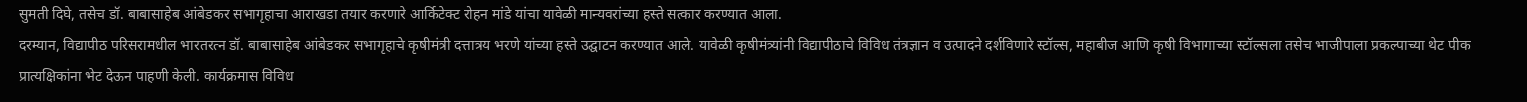सुमती दिघे, तसेच डॉ. बाबासाहेब आंबेडकर सभागृहाचा आराखडा तयार करणारे आर्किटेक्ट रोहन मांडे यांचा यावेळी मान्यवरांच्या हस्ते सत्कार करण्यात आला.
दरम्यान, विद्यापीठ परिसरामधील भारतरत्न डॉ. बाबासाहेब आंबेडकर सभागृहाचे कृषीमंत्री दत्तात्रय भरणे यांच्या हस्ते उद्घाटन करण्यात आले. यावेळी कृषीमंत्र्यांनी विद्यापीठाचे विविध तंत्रज्ञान व उत्पादने दर्शविणारे स्टॉल्स, महाबीज आणि कृषी विभागाच्या स्टॉल्सला तसेच भाजीपाला प्रकल्पाच्या थेट पीक प्रात्यक्षिकांना भेट देऊन पाहणी केली. कार्यक्रमास विविध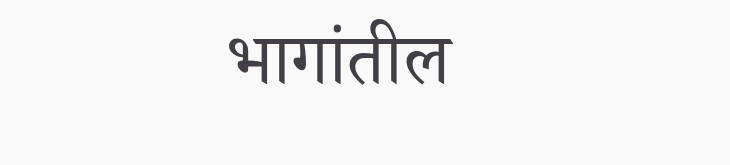भागांतील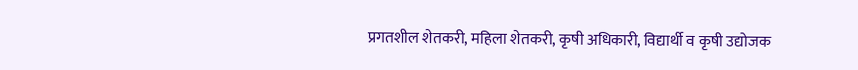प्रगतशील शेतकरी, महिला शेतकरी, कृषी अधिकारी, विद्यार्थी व कृषी उद्योजक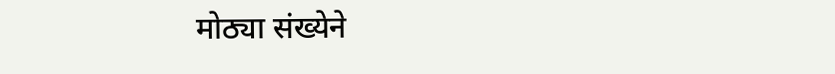मोठ्या संख्येने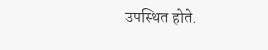उपस्थित होते.